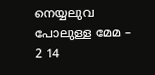നെയ്യലുവ പോലുള്ള മേമ – 2 14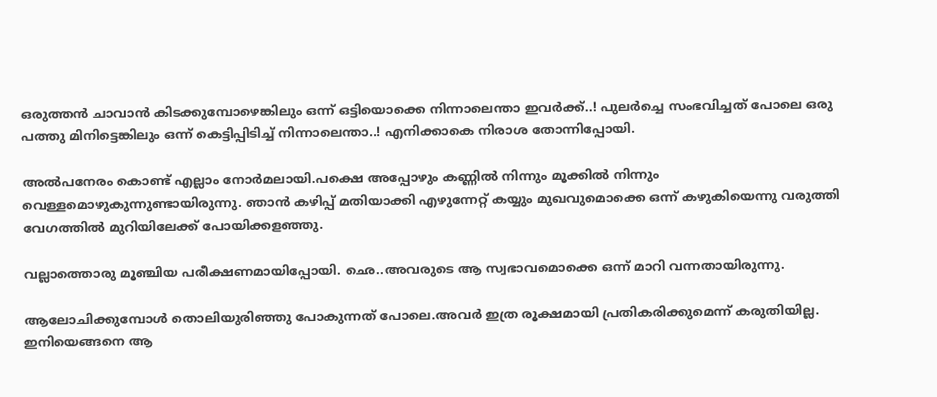ഒരുത്തന്‍ ചാവാന്‍ കിടക്കുമ്പോഴെങ്കിലും ഒന്ന് ഒട്ടിയൊക്കെ നിന്നാലെന്താ ഇവര്‍ക്ക്..! പുലര്‍ച്ചെ സംഭവിച്ചത് പോലെ ഒരു പത്തു മിനിട്ടെങ്കിലും ഒന്ന്‍ കെട്ടിപ്പിടിച്ച് നിന്നാലെന്താ..! എനിക്കാകെ നിരാശ തോന്നിപ്പോയി.

അല്‍പനേരം കൊണ്ട് എല്ലാം നോര്‍മലായി.പക്ഷെ അപ്പോഴും കണ്ണില്‍ നിന്നും മൂക്കില്‍ നിന്നും വെള്ളമൊഴുകുന്നുണ്ടായിരുന്നു. ഞാന്‍ കഴിപ്പ്‌ മതിയാക്കി എഴുന്നേറ്റ് കയ്യും മുഖവുമൊക്കെ ഒന്ന് കഴുകിയെന്നു വരുത്തി വേഗത്തില്‍ മുറിയിലേക്ക് പോയിക്കളഞ്ഞു.

വല്ലാത്തൊരു മൂഞ്ചിയ പരീക്ഷണമായിപ്പോയി. ഛെ..അവരുടെ ആ സ്വഭാവമൊക്കെ ഒന്ന് മാറി വന്നതായിരുന്നു.

ആലോചിക്കുമ്പോള്‍ തൊലിയുരിഞ്ഞു പോകുന്നത് പോലെ.അവര്‍ ഇത്ര രൂക്ഷമായി പ്രതികരിക്കുമെന്ന് കരുതിയില്ല. ഇനിയെങ്ങനെ ആ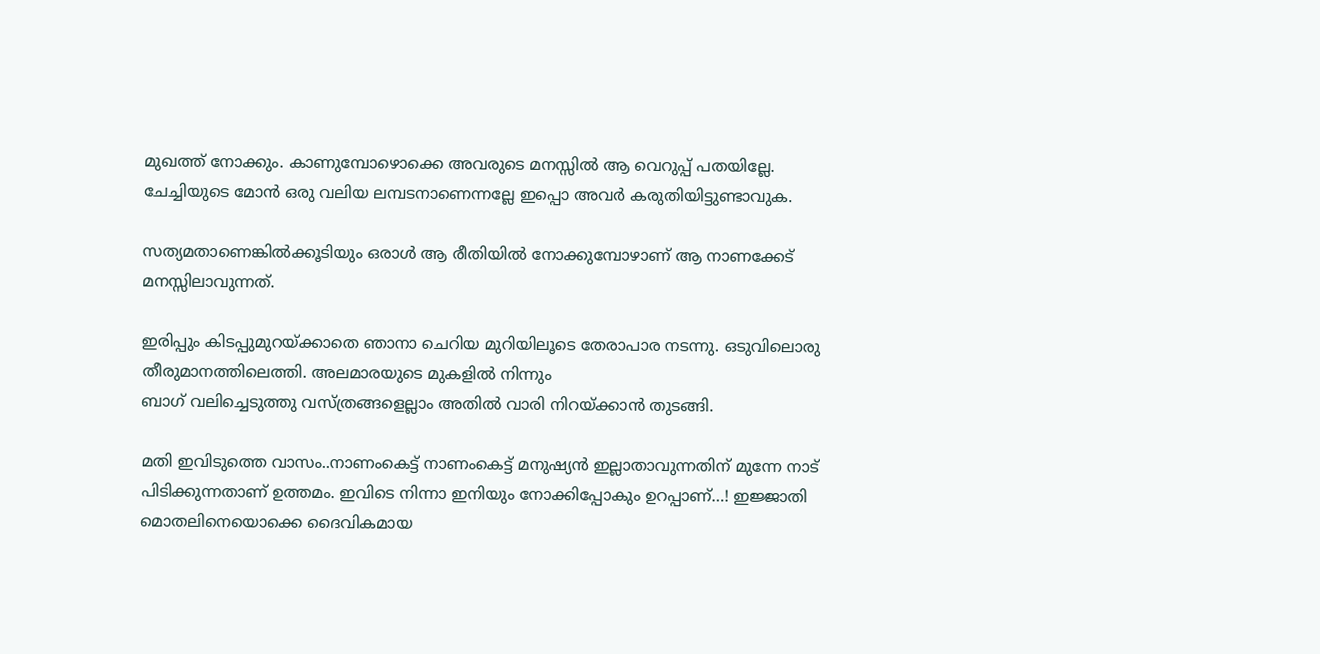മുഖത്ത് നോക്കും. കാണുമ്പോഴൊക്കെ അവരുടെ മനസ്സില്‍ ആ വെറുപ്പ് പതയില്ലേ. ചേച്ചിയുടെ മോന്‍ ഒരു വലിയ ലമ്പടനാണെന്നല്ലേ ഇപ്പൊ അവര്‍ കരുതിയിട്ടുണ്ടാവുക.

സത്യമതാണെങ്കില്‍ക്കൂടിയും ഒരാള്‍ ആ രീതിയില്‍ നോക്കുമ്പോഴാണ് ആ നാണക്കേട് മനസ്സിലാവുന്നത്.

ഇരിപ്പും കിടപ്പുമുറയ്ക്കാതെ ഞാനാ ചെറിയ മുറിയിലൂടെ തേരാപാര നടന്നു. ഒടുവിലൊരു തീരുമാനത്തിലെത്തി. അലമാരയുടെ മുകളില്‍ നിന്നും
ബാഗ് വലിച്ചെടുത്തു വസ്ത്രങ്ങളെല്ലാം അതില്‍ വാരി നിറയ്ക്കാന്‍ തുടങ്ങി.

മതി ഇവിടുത്തെ വാസം..നാണംകെട്ട് നാണംകെട്ട് മനുഷ്യന്‍ ഇല്ലാതാവുന്നതിന് മുന്നേ നാട് പിടിക്കുന്നതാണ് ഉത്തമം. ഇവിടെ നിന്നാ ഇനിയും നോക്കിപ്പോകും ഉറപ്പാണ്…! ഇജ്ജാതി മൊതലിനെയൊക്കെ ദൈവികമായ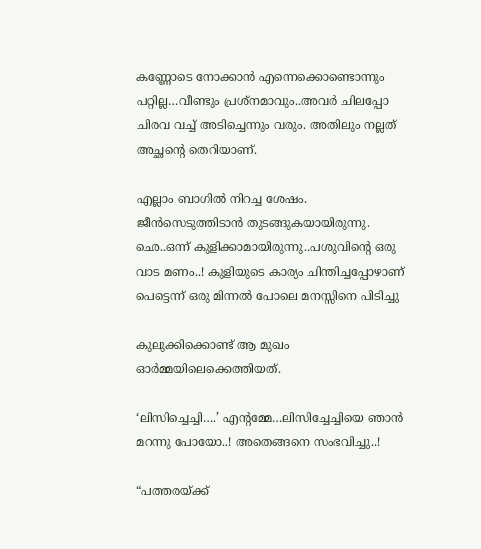കണ്ണോടെ നോക്കാന്‍ എന്നെക്കൊണ്ടൊന്നും പറ്റില്ല…വീണ്ടും പ്രശ്നമാവും..അവര്‍ ചിലപ്പോ ചിരവ വച്ച് അടിച്ചെന്നും വരും. അതിലും നല്ലത് അച്ഛന്റെ തെറിയാണ്.

എല്ലാം ബാഗില്‍ നിറച്ച ശേഷം. ജീന്‍സെടുത്തിടാന്‍ തുടങ്ങുകയായിരുന്നു. ഛെ..ഒന്ന് കുളിക്കാമായിരുന്നു..പശുവിന്‍റെ ഒരു വാട മണം..! കുളിയുടെ കാര്യം ചിന്തിച്ചപ്പോഴാണ് പെട്ടെന്ന് ഒരു മിന്നല്‍ പോലെ മനസ്സിനെ പിടിച്ചു

കുലുക്കിക്കൊണ്ട് ആ മുഖം ഓര്‍മ്മയിലെക്കെത്തിയത്.

‘ലിസിച്ചെച്ചി….’ എന്റമ്മേ…ലിസിച്ചേച്ചിയെ ഞാന്‍ മറന്നു പോയോ..! അതെങ്ങനെ സംഭവിച്ചു..!

“പത്തരയ്ക്ക്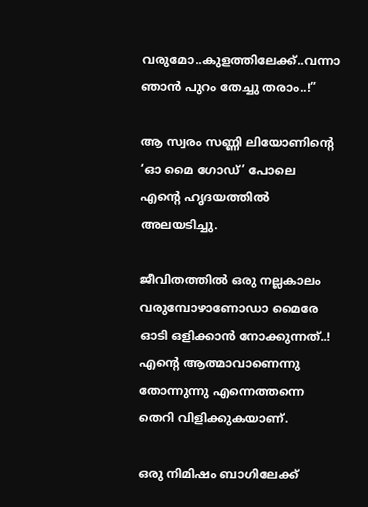വരുമോ..കുളത്തിലേക്ക്..വന്നാ ഞാന്‍ പുറം തേച്ചു തരാം..!”

ആ സ്വരം സണ്ണി ലിയോണിന്റെ ‘ഓ മൈ ഗോഡ്’ പോലെ എന്റെ ഹൃദയത്തില്‍ അലയടിച്ചു.

ജീവിതത്തില്‍ ഒരു നല്ലകാലം വരുമ്പോഴാണോഡാ മൈരേ ഓടി ഒളിക്കാന്‍ നോക്കുന്നത്..! എന്റെ ആത്മാവാണെന്നു തോന്നുന്നു എന്നെത്തന്നെ തെറി വിളിക്കുകയാണ്‌.

ഒരു നിമിഷം ബാഗിലേക്ക്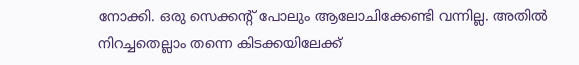നോക്കി. ഒരു സെക്കന്റ് പോലും ആലോചിക്കേണ്ടി വന്നില്ല. അതില്‍ നിറച്ചതെല്ലാം തന്നെ കിടക്കയിലേക്ക്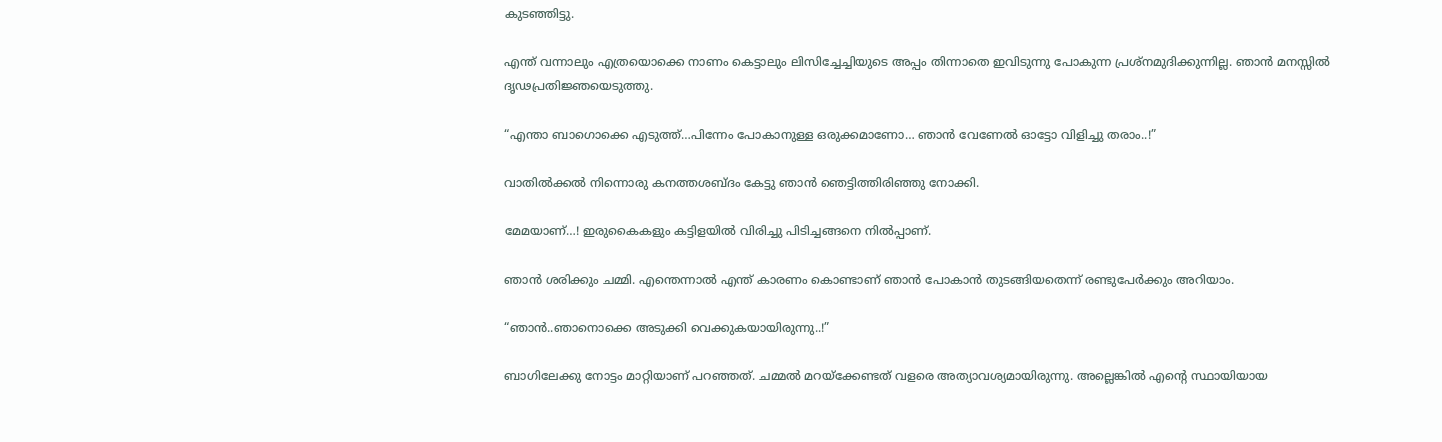കുടഞ്ഞിട്ടു.

എന്ത് വന്നാലും എത്രയൊക്കെ നാണം കെട്ടാലും ലിസിച്ചേച്ചിയുടെ അപ്പം തിന്നാതെ ഇവിടുന്നു പോകുന്ന പ്രശ്നമുദിക്കുന്നില്ല. ഞാന്‍ മനസ്സില്‍ ദൃഢപ്രതിജ്ഞയെടുത്തു.

“എന്താ ബാഗൊക്കെ എടുത്ത്…പിന്നേം പോകാനുള്ള ഒരുക്കമാണോ… ഞാന്‍ വേണേല്‍ ഓട്ടോ വിളിച്ചു തരാം..!”

വാതില്‍ക്കല്‍ നിന്നൊരു കനത്തശബ്ദം കേട്ടു ഞാന്‍ ഞെട്ടിത്തിരിഞ്ഞു നോക്കി.

മേമയാണ്…! ഇരുകൈകളും കട്ടിളയില്‍ വിരിച്ചു പിടിച്ചങ്ങനെ നില്‍പ്പാണ്.

ഞാന്‍ ശരിക്കും ചമ്മി. എന്തെന്നാല്‍ എന്ത് കാരണം കൊണ്ടാണ് ഞാന്‍ പോകാന്‍ തുടങ്ങിയതെന്ന് രണ്ടുപേര്‍ക്കും അറിയാം.

“ഞാന്‍..ഞാനൊക്കെ അടുക്കി വെക്കുകയായിരുന്നു..!”

ബാഗിലേക്കു നോട്ടം മാറ്റിയാണ് പറഞ്ഞത്. ചമ്മല്‍ മറയ്ക്കേണ്ടത് വളരെ അത്യാവശ്യമായിരുന്നു. അല്ലെങ്കില്‍ എന്റെ സ്ഥായിയായ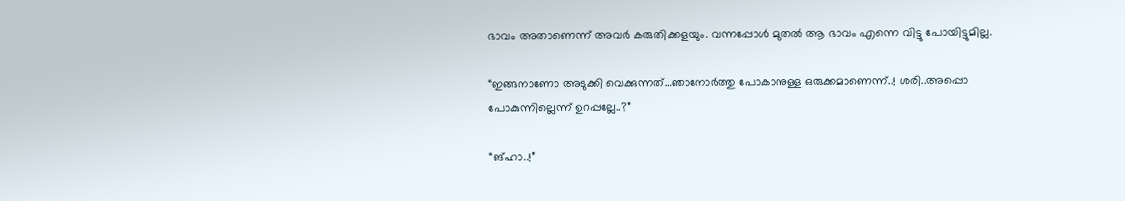ഭാവം അതാണെന്ന് അവര്‍ കരുതിക്കളയും. വന്നപ്പോള്‍ മുതല്‍ ആ ഭാവം എന്നെ വിട്ടു പോയിട്ടുമില്ല.

“ഇങ്ങനാണോ അടുക്കി വെക്കുന്നത്…ഞാനോര്‍ത്തു പോകാനുള്ള ഒരുക്കമാണെന്ന്..! ശരി..അപ്പൊ പോകുന്നില്ലെന്ന് ഉറപ്പല്ലേ..?”

“ങ്ഹാ..!”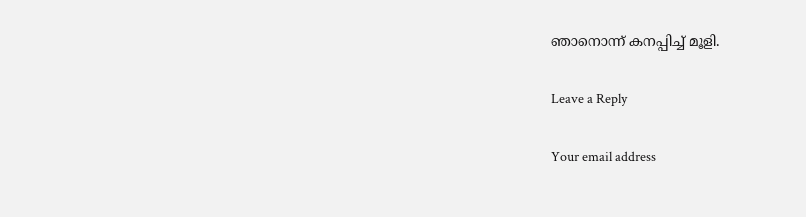ഞാനൊന്ന് കനപ്പിച്ച് മൂളി.

Leave a Reply

Your email address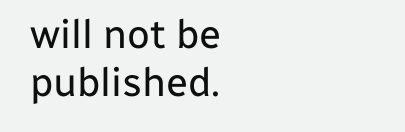will not be published.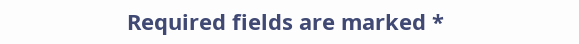Required fields are marked *